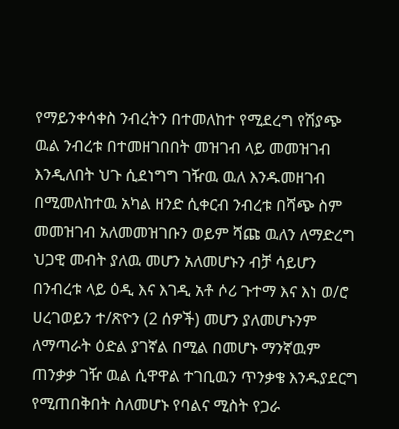የማይንቀሳቀስ ንብረትን በተመለከተ የሚደረግ የሽያጭ ዉል ንብረቱ በተመዘገበበት መዝገብ ላይ መመዝገብ እንዲለበት ህጉ ሲደነግግ ገዥዉ ዉለ እንዱመዘገብ በሚመለከተዉ አካል ዘንድ ሲቀርብ ንብረቱ በሻጭ ስም መመዝገብ አለመመዝገቡን ወይም ሻጩ ዉለን ለማድረግ ህጋዊ መብት ያለዉ መሆን አለመሆኑን ብቻ ሳይሆን በንብረቱ ላይ ዕዲ እና እገዲ አቶ ሶሪ ጉተማ እና እነ ወ/ሮ ሀረገወይን ተ/ጽዮን (2 ሰዎች) መሆን ያለመሆኑንም ለማጣራት ዕድል ያገኛል በሚል በመሆኑ ማንኛዉም ጠንቃቃ ገዥ ዉል ሲዋዋል ተገቢዉን ጥንቃቄ እንዱያደርግ የሚጠበቅበት ስለመሆኑ የባልና ሚስት የጋራ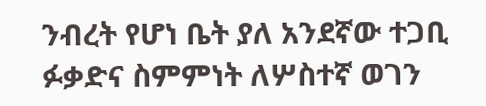ንብረት የሆነ ቤት ያለ አንደኛው ተጋቢ ፉቃድና ስምምነት ለሦስተኛ ወገን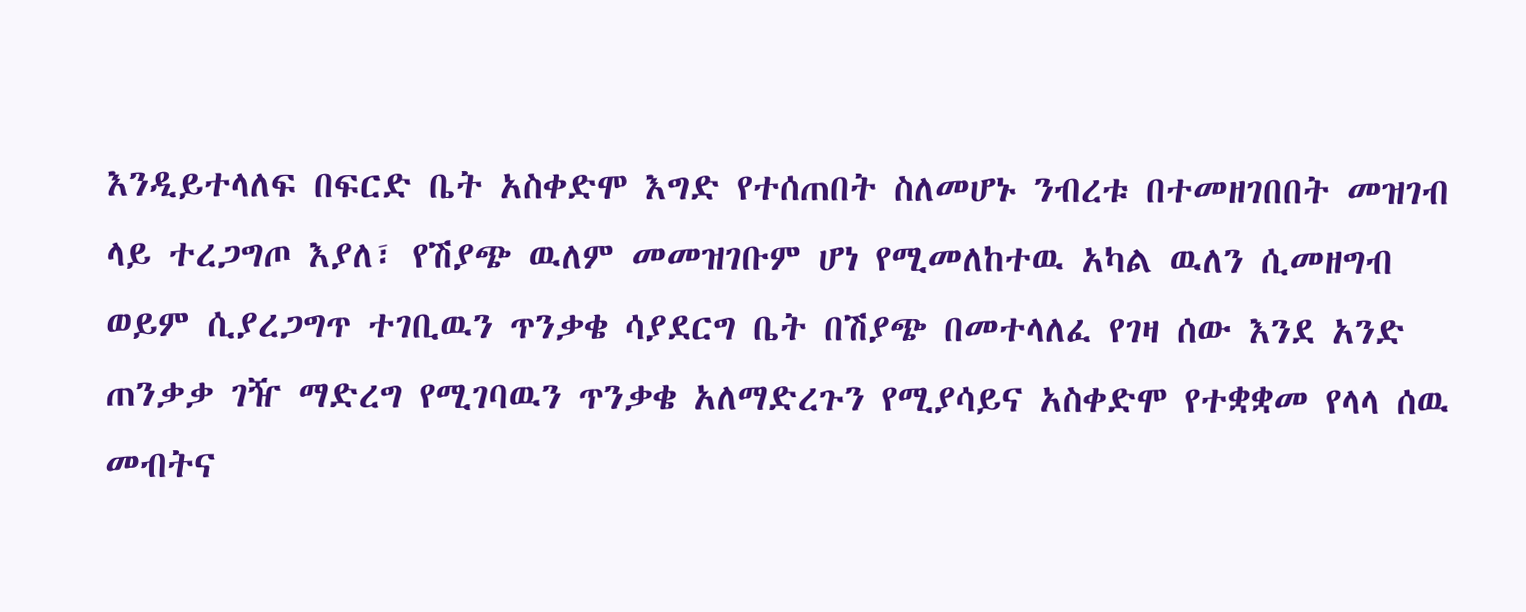እንዲይተላለፍ በፍርድ ቤት አስቀድሞ እግድ የተሰጠበት ስለመሆኑ ንብረቱ በተመዘገበበት መዝገብ ላይ ተረጋግጦ እያለ፣ የሽያጭ ዉለም መመዝገቡም ሆነ የሚመለከተዉ አካል ዉለን ሲመዘግብ ወይም ሲያረጋግጥ ተገቢዉን ጥንቃቄ ሳያደርግ ቤት በሽያጭ በመተላለፈ የገዛ ሰው እንደ አንድ ጠንቃቃ ገዥ ማድረግ የሚገባዉን ጥንቃቄ አለማድረጉን የሚያሳይና አስቀድሞ የተቋቋመ የላላ ሰዉ መብትና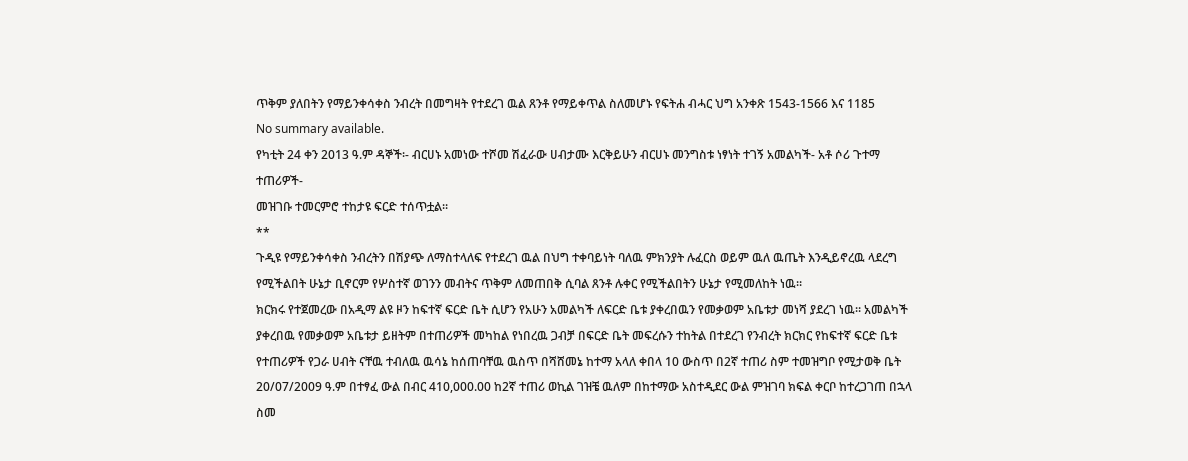ጥቅም ያለበትን የማይንቀሳቀስ ንብረት በመግዛት የተደረገ ዉል ጸንቶ የማይቀጥል ስለመሆኑ የፍትሐ ብሓር ህግ አንቀጽ 1543-1566 እና 1185
No summary available.
የካቲት 24 ቀን 2013 ዓ.ም ዳኞች፡- ብርሀኑ አመነው ተሾመ ሽፈራው ሀብታሙ እርቅይሁን ብርሀኑ መንግስቱ ነፃነት ተገኝ አመልካች- አቶ ሶሪ ጉተማ ተጠሪዎች-
መዝገቡ ተመርምሮ ተከታዩ ፍርድ ተሰጥቷል።
**
ጉዲዩ የማይንቀሳቀስ ንብረትን በሽያጭ ለማስተላለፍ የተደረገ ዉል በህግ ተቀባይነት ባለዉ ምክንያት ሉፈርስ ወይም ዉለ ዉጤት እንዲይኖረዉ ላደረግ የሚችልበት ሁኔታ ቢኖርም የሦስተኛ ወገንን መብትና ጥቅም ለመጠበቅ ሲባል ጸንቶ ሉቀር የሚችልበትን ሁኔታ የሚመለከት ነዉ።
ክርክሩ የተጀመረው በአዲማ ልዩ ዞን ከፍተኛ ፍርድ ቤት ሲሆን የአሁን አመልካች ለፍርድ ቤቱ ያቀረበዉን የመቃወም አቤቱታ መነሻ ያደረገ ነዉ። አመልካች ያቀረበዉ የመቃወም አቤቱታ ይዘትም በተጠሪዎች መካከል የነበረዉ ጋብቻ በፍርድ ቤት መፍረሱን ተከትል በተደረገ የንብረት ክርክር የከፍተኛ ፍርድ ቤቱ የተጠሪዎች የጋራ ሀብት ናቸዉ ተብለዉ ዉሳኔ ከሰጠባቸዉ ዉስጥ በሻሸመኔ ከተማ አላለ ቀበላ 10 ውስጥ በ2ኛ ተጠሪ ስም ተመዝግቦ የሚታወቅ ቤት 20/07/2009 ዓ.ም በተፃፈ ውል በብር 410,000.00 ከ2ኛ ተጠሪ ወኪል ገዝቼ ዉለም በከተማው አስተዲደር ውል ምዝገባ ክፍል ቀርቦ ከተረጋገጠ በኋላ ስመ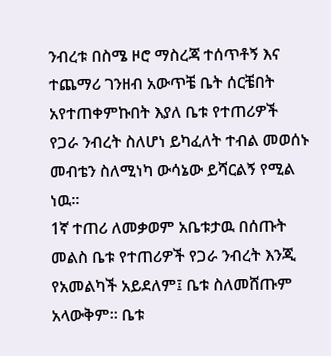ንብረቱ በስሜ ዞሮ ማስረጃ ተሰጥቶኝ እና ተጨማሪ ገንዘብ አውጥቼ ቤት ሰርቼበት አየተጠቀምኩበት እያለ ቤቱ የተጠሪዎች የጋራ ንብረት ስለሆነ ይካፈለት ተብል መወሰኑ መብቴን ስለሚነካ ውሳኔው ይሻርልኝ የሚል ነዉ።
1ኛ ተጠሪ ለመቃወም አቤቱታዉ በሰጡት መልስ ቤቱ የተጠሪዎች የጋራ ንብረት እንጂ የአመልካች አይደለም፤ ቤቱ ስለመሸጡም አላውቅም። ቤቱ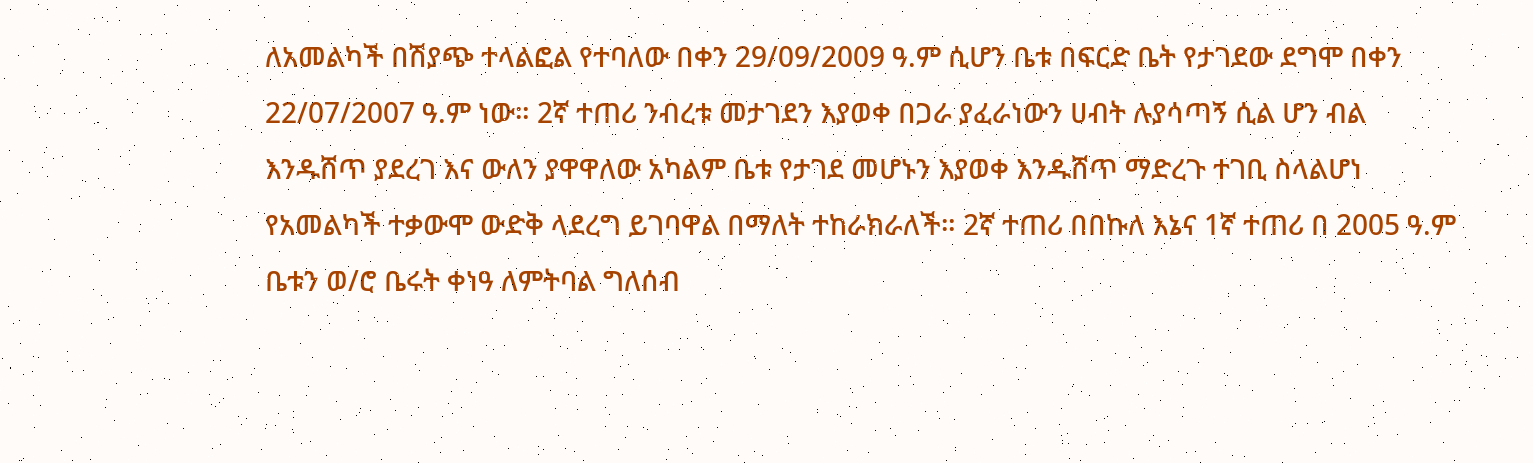ለአመልካች በሽያጭ ተላልፎል የተባለው በቀን 29/09/2009 ዓ.ም ሲሆን ቤቱ በፍርድ ቤት የታገደው ደግሞ በቀን 22/07/2007 ዓ.ም ነው። 2ኛ ተጠሪ ንብረቱ መታገደን እያወቀ በጋራ ያፈራነውን ሀብት ሉያሳጣኝ ሲል ሆን ብል እንዱሸጥ ያደረገ እና ውለን ያዋዋለው አካልም ቤቱ የታገደ መሆኑን እያወቀ እንዱሸጥ ማድረጉ ተገቢ ስላልሆነ የአመልካች ተቃውሞ ውድቅ ላደረግ ይገባዋል በማለት ተከራክራለች። 2ኛ ተጠሪ በበኩለ እኔና 1ኛ ተጠሪ በ 2005 ዓ.ም ቤቱን ወ/ሮ ቤሩት ቀነዓ ለምትባል ግለሰብ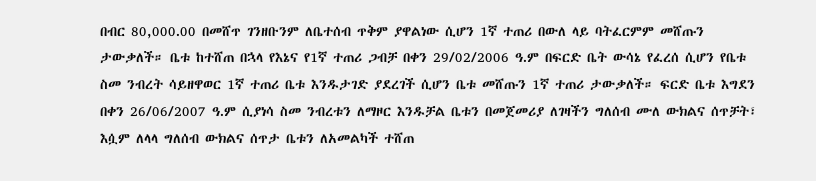በብር 80,000.00 በመሸጥ ገንዘቡንም ለቤተሰብ ጥቅም ያዋልነው ሲሆን 1ኛ ተጠሪ በውለ ላይ ባትፈርምም መሸጡን ታውቃለች። ቤቱ ከተሸጠ በኋላ የእኔና የ1ኛ ተጠሪ ጋብቻ በቀን 29/02/2006 ዓ.ም በፍርድ ቤት ውሳኔ የፈረሰ ሲሆን የቤቱ ስመ ንብረት ሳይዘዋወር 1ኛ ተጠሪ ቤቱ እንዱታገድ ያደረገች ሲሆን ቤቱ መሸጡን 1ኛ ተጠሪ ታውቃለች። ፍርድ ቤቱ እግደን በቀን 26/06/2007 ዓ.ም ሲያነሳ ስመ ንብረቱን ለማዞር እንዱቻል ቤቱን በመጀመሪያ ለገዛችን ግለሰብ ሙለ ውክልና ሰጥቻት፣ እሷም ለላላ ግለሰብ ውክልና ሰጥታ ቤቱን ለአመልካች ተሸጠ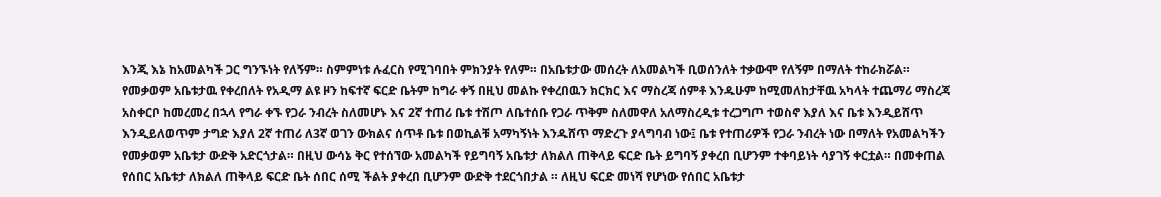እንጂ እኔ ከአመልካች ጋር ግንኙነት የለኝም። ስምምነቱ ሉፈርስ የሚገባበት ምክንያት የለም። በአቤቱታው መሰረት ለአመልካች ቢወሰንለት ተቃውሞ የለኝም በማለት ተከራክሯል።
የመቃወም አቤቱታዉ የቀረበለት የአዲማ ልዩ ዞን ከፍተኛ ፍርድ ቤትም ከግራ ቀኝ በዚህ መልኩ የቀረበዉን ክርክር እና ማስረጃ ሰምቶ እንዱሁም ከሚመለከታቸዉ አካላት ተጨማሪ ማስረጃ አስቀርቦ ከመረመረ በኋላ የግራ ቀኙ የጋራ ንብረት ስለመሆኑ እና 2ኛ ተጠሪ ቤቱ ተሽጦ ለቤተሰቡ የጋራ ጥቅም ስለመዋለ አለማስረዲቱ ተረጋግጦ ተወስኖ እያለ እና ቤቱ እንዲይሸጥ እንዲይለወጥም ታግድ እያለ 2ኛ ተጠሪ ለ3ኛ ወገን ውክልና ሰጥቶ ቤቱ በወኪልቹ አማካኝነት እንዱሸጥ ማድረጉ ያላግባብ ነው፤ ቤቱ የተጠሪዎች የጋራ ንብረት ነው በማለት የአመልካችን የመቃወም አቤቱታ ውድቅ አድርጎታል። በዚህ ውሳኔ ቅር የተሰኘው አመልካች የይግባኝ አቤቱታ ለክልለ ጠቅላይ ፍርድ ቤት ይግባኝ ያቀረበ ቢሆንም ተቀባይነት ሳያገኝ ቀርቷል። በመቀጠል የሰበር አቤቱታ ለክልለ ጠቅላይ ፍርድ ቤት ሰበር ሰሚ ችልት ያቀረበ ቢሆንም ውድቅ ተደርጎበታል ። ለዚህ ፍርድ መነሻ የሆነው የሰበር አቤቱታ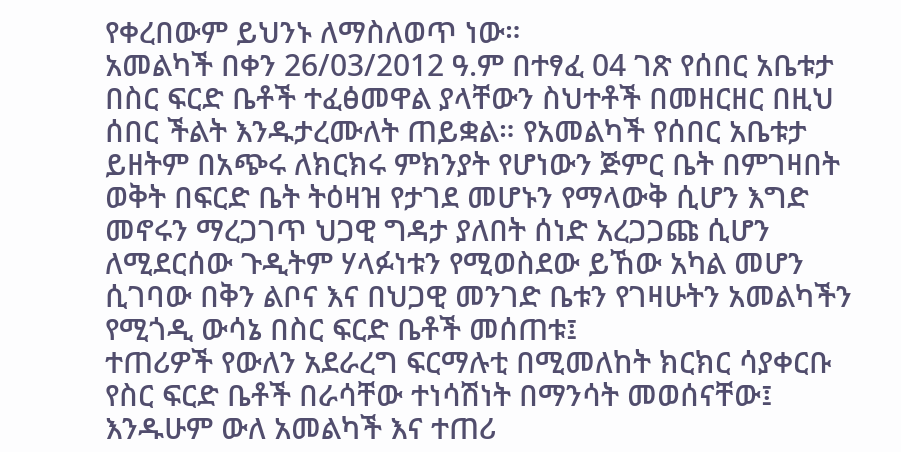የቀረበውም ይህንኑ ለማስለወጥ ነው።
አመልካች በቀን 26/03/2012 ዓ.ም በተፃፈ 04 ገጽ የሰበር አቤቱታ በስር ፍርድ ቤቶች ተፈፅመዋል ያላቸውን ስህተቶች በመዘርዘር በዚህ ሰበር ችልት እንዱታረሙለት ጠይቋል። የአመልካች የሰበር አቤቱታ ይዘትም በአጭሩ ለክርክሩ ምክንያት የሆነውን ጅምር ቤት በምገዛበት ወቅት በፍርድ ቤት ትዕዛዝ የታገደ መሆኑን የማላውቅ ሲሆን እግድ መኖሩን ማረጋገጥ ህጋዊ ግዳታ ያለበት ሰነድ አረጋጋጩ ሲሆን ለሚደርሰው ጉዲትም ሃላፉነቱን የሚወስደው ይኸው አካል መሆን ሲገባው በቅን ልቦና እና በህጋዊ መንገድ ቤቱን የገዛሁትን አመልካችን የሚጎዲ ውሳኔ በስር ፍርድ ቤቶች መሰጠቱ፤
ተጠሪዎች የውለን አደራረግ ፍርማሉቲ በሚመለከት ክርክር ሳያቀርቡ የስር ፍርድ ቤቶች በራሳቸው ተነሳሽነት በማንሳት መወሰናቸው፤ እንዱሁም ውለ አመልካች እና ተጠሪ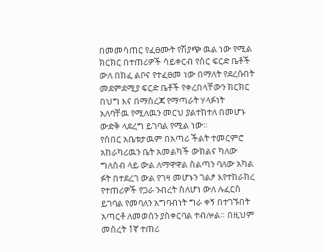በመመሳጠር የፈፀሙት የሽያጭ ዉል ነው የሚል ክርክር በተጠሪዎች ሳይቀርብ የስር ፍርድ ቤቶች ውለ በክፈ ልቦና የተፈፀመ ነው በማለት የደረሱበት መደምደሚያ ፍርድ ቤቶች የቀረበላቸውን ክርክር በህግ እና በማስረጃ የማጣራት ሃላፉነት አለባቸዉ የሚለዉን መርህ ያልተከተለ በመሆኑ ውድቅ ላደረግ ይገባል የሚል ነው።
የሰበር አቤቱታዉም በአጣሪ ችልት ተመርምሮ አከራካሪዉን ቤት አመልካች ውክልና ካለው ግለሰብ ላይ ውል ለማዋዋል ስልጣን ባለው አካል ፉት በተደረገ ውል የገዛ መሆኑን ገልፆ እየተከራከረ የተጠሪዎች የጋራ ንብረት ስለሆነ ውለ ሉፈርስ ይገባል የመባለን አግባብነት ግራ ቀኝ በተገኙበት አጣርቶ ለመወሰን ያስቀርባል ተብሎል። በዚህም መሰረት 1ኛ ተጠሪ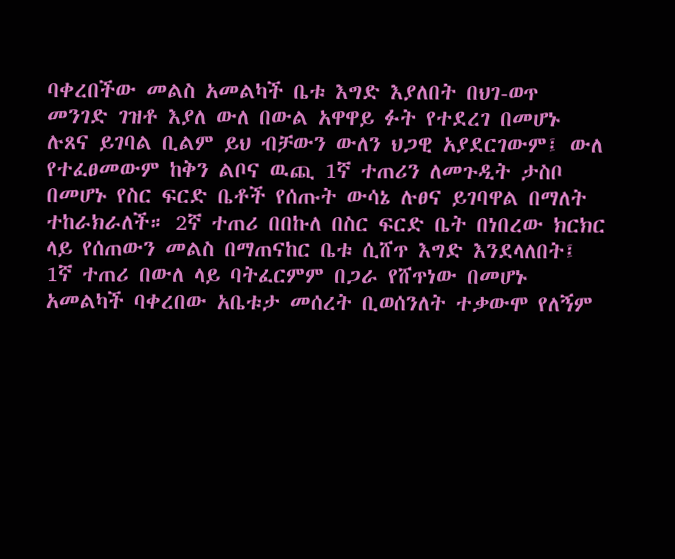ባቀረበችው መልስ አመልካች ቤቱ እግድ እያለበት በህገ-ወጥ መንገድ ገዝቶ እያለ ውለ በውል አዋዋይ ፉት የተደረገ በመሆኑ ሉጸና ይገባል ቢልም ይህ ብቻውን ውለን ህጋዊ አያደርገውም፤ ውለ የተፈፀመውም ከቅን ልቦና ዉጪ 1ኛ ተጠሪን ለመጉዲት ታስቦ በመሆኑ የስር ፍርድ ቤቶች የሰጡት ውሳኔ ሉፀና ይገባዋል በማለት ተከራክራለች። 2ኛ ተጠሪ በበኩለ በስር ፍርድ ቤት በነበረው ክርክር ላይ የሰጠውን መልስ በማጠናከር ቤቱ ሲሸጥ እግድ እንደላለበት፤ 1ኛ ተጠሪ በውለ ላይ ባትፈርምም በጋራ የሸጥነው በመሆኑ አመልካች ባቀረበው አቤቱታ መሰረት ቢወሰንለት ተቃውሞ የለኝም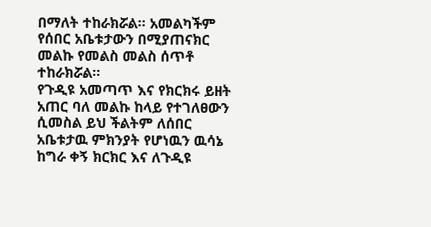በማለት ተከራክሯል። አመልካችም የሰበር አቤቱታውን በሚያጠናክር መልኩ የመልስ መልስ ሰጥቶ ተከራክሯል።
የጉዲዩ አመጣጥ እና የክርክሩ ይዘት አጠር ባለ መልኩ ከላይ የተገለፀውን ሲመስል ይህ ችልትም ለሰበር አቤቱታዉ ምክንያት የሆነዉን ዉሳኔ ከግራ ቀኝ ክርክር እና ለጉዲዩ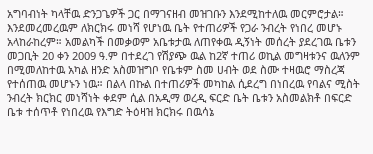አግባብነት ካላቸዉ ድንጋጌዎች ጋር በማገናዘብ መዝገቡን እንደሚከተለዉ መርምሮታል። እንደመረመረዉም ለክርክሩ መነሻ የሆነዉ ቤት የተጠሪዎች የጋራ ንብረት የነበረ መሆኑ አላከራከረም። አመልካች በመቃወም አቤቱታዉ ለጠየቀዉ ዲኝነት መሰረት ያደረገዉ ቤቱን መጋቢት 20 ቀን 2009 ዓ.ም በተደረገ የሽያጭ ዉል ከ2ኛ ተጠሪ ወኪል መግዛቱንና ዉለንም በሚመለከተዉ አካል ዘንድ አስመዝግቦ የቤቱም ስመ ሀብት ወደ ስሙ ተዛዉሮ ማስረጃ የተሰጠዉ መሆኑን ነዉ። በልላ በኩል በተጠሪዎች መካከል ሲደረግ በነበረዉ የባልና ሚስት ንብረት ክርክር መነሻነት ቀደም ሲል በአዲማ ወረዲ ፍርድ ቤት ቤቱን አስመልክቶ በፍርድ ቤቱ ተሰጥቶ የነበረዉ የእግድ ትዕዛዝ ክርክሩ በዉሳኔ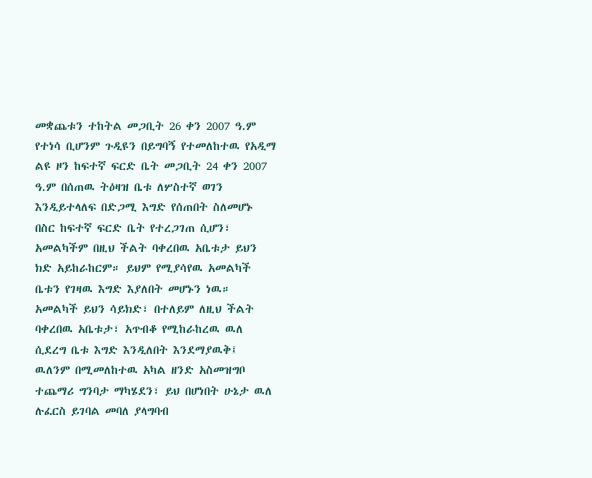መቋጨቱን ተከትል መጋቢት 26 ቀን 2007 ዓ.ም የተነሳ ቢሆንም ጉዲዩን በይግባኝ የተመለከተዉ የአዲማ ልዩ ዞን ከፍተኛ ፍርድ ቤት መጋቢት 24 ቀን 2007 ዓ.ም በሰጠዉ ትዕዛዝ ቤቱ ለሦስተኛ ወገን እንዲይተላለፍ በድጋሚ እግድ የሰጠበት ስለመሆኑ በስር ከፍተኛ ፍርድ ቤት የተረጋገጠ ሲሆን፣ አመልካችም በዚህ ችልት ባቀረበዉ አቤቱታ ይህን ክድ አይከራከርም። ይህም የሚያሳየዉ አመልካች ቤቱን የገዛዉ እግድ እያለበት መሆኑን ነዉ። አመልካች ይህን ሳይክድ፣ በተለይም ለዚህ ችልት ባቀረበዉ አቤቱታ፣ አጥብቆ የሚከራከረዉ ዉለ ሲደረግ ቤቱ እግድ እንዲለበት እንደማያዉቅ፤ ዉለንም በሚመለከተዉ አካል ዘንድ አስመዝግቦ ተጨማሪ ግንባታ ማካሄደን፣ ይህ በሆነበት ሁኔታ ዉለ ሉፈርስ ይገባል መባለ ያላግባብ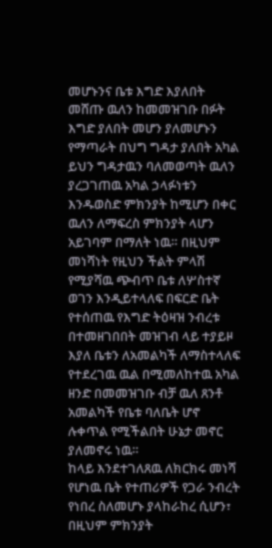መሆኑንና ቤቱ እግድ እያለበት መሸጡ ዉለን ከመመዝገቡ በፉት እግድ ያለበት መሆን ያለመሆኑን የማጣራት በህግ ግዳታ ያለበት አካል ይህን ግዳታዉን ባለመወጣት ዉለን ያረጋገጠዉ አካል ኃላፉነቱን እንዱወስድ ምክንያት ከሚሆን በቀር ዉለን ለማፍረስ ምክንያት ላሆን አይገባም በማለት ነዉ። በዚህም መነሻነት የዚህን ችልት ምላሽ የሚያሻዉ ጭብጥ ቤቱ ለሦስተኛ ወገን እንዲይተላለፍ በፍርድ ቤት የተሰጠዉ የእግድ ትዕዛዝ ንብረቱ በተመዘገበበት መዝገብ ላይ ተያይዞ እያለ ቤቱን ለአመልካች ለማስተላለፍ የተደረገዉ ዉል በሚመለከተዉ አካል ዘንድ በመመዝገቡ ብቻ ዉለ ጸንቶ አመልካች የቤቱ ባለቤት ሆኖ ሉቀጥል የሚችልበት ሁኔታ መኖር ያለመኖሩ ነዉ።
ከላይ እንደተገለጸዉ ለክርክሩ መነሻ የሆነዉ ቤት የተጠሪዎች የጋራ ንብረት የነበረ ስለመሆኑ ያላከራከረ ሲሆን፣ በዚህም ምክንያት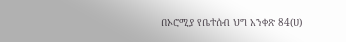በኦሮሚያ የቤተሰብ ህግ አንቀጽ 84(ሀ)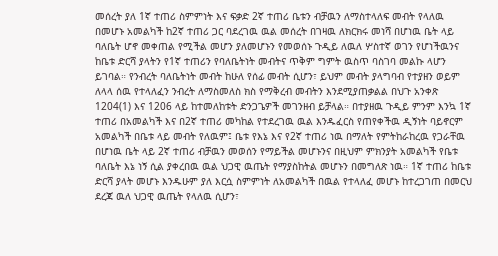መሰረት ያለ 1ኛ ተጠሪ ስምምነት እና ፍቃድ 2ኛ ተጠሪ ቤቱን ብቻዉን ለማስተላለፍ መብት የላለዉ በመሆኑ አመልካች ከ2ኛ ተጠሪ ጋር ባደረገዉ ዉል መሰረት በገዛዉ ለክርክሩ መነሻ በሆነዉ ቤት ላይ ባለቤት ሆኖ መቀጠል የሚችል መሆን ያለመሆኑን የመወሰኑ ጉዲይ ለዉለ ሦስተኛ ወገን የሆነችዉንና ከቤቱ ድርሻ ያላትን የ1ኛ ተጠሪን የባለቤትነት መብትና ጥቅም ግምት ዉስጥ ባስገባ መልኩ ላሆን ይገባል። የንብረት ባለቤትነት መብት ከሁለ የሰፊ መብት ሲሆን፣ ይህም መብት ያላግባብ የተያዘን ወይም ለላላ ሰዉ የተላለፈን ንብረት ለማስመለስ ክስ የማቅረብ መብትን እንደሚያጠቃልል በህጉ አንቀጽ 1204(1) እና 1206 ላይ ከተመለከቱት ድንጋጌዎች መገንዘብ ይቻላል። በተያዘዉ ጉዲይ ምንም እንኳ 1ኛ ተጠሪ በአመልካች እና በ2ኛ ተጠሪ መካከል የተደረገዉ ዉል እንዱፈርስ የጠየቀችዉ ዲኝነት ባይኖርም አመልካች በቤቱ ላይ መብት የለዉም፤ ቤቱ የእኔ እና የ2ኛ ተጠሪ ነዉ በማለት የምትከራከረዉ የጋራቸዉ በሆነዉ ቤት ላይ 2ኛ ተጠሪ ብቻዉን መወሰን የማይችል መሆኑንና በዚህም ምክንያት አመልካች የቤቱ ባለቤት እኔ ነኝ ሲል ያቀረበዉ ዉል ህጋዊ ዉጤት የማያስከትል መሆኑን በመግለጽ ነዉ። 1ኛ ተጠሪ ከቤቱ ድርሻ ያላት መሆኑ እንዱሁም ያለ እርሷ ስምምነት ለአመልካች በዉል የተላለፈ መሆኑ ከተረጋገጠ በመርህ ደረጃ ዉለ ህጋዊ ዉጤት የላለዉ ሲሆን፣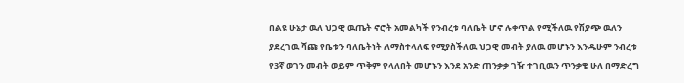በልዩ ሁኔታ ዉለ ህጋዊ ዉጤት ኖሮት አመልካች የንብረቱ ባለቤት ሆኖ ሉቀጥል የሚችለዉ የሽያጭ ዉለን ያደረገዉ ሻጩ የቤቱን ባለቤትነት ለማስተላለፍ የሚያስችለዉ ህጋዊ መብት ያለዉ መሆኑን እንዱሁም ንብረቱ የ3ኛ ወገን መብት ወይም ጥቅም የላለበት መሆኑን እንደ አንድ ጠንቃቃ ገዥ ተገቢዉን ጥንቃቄ ሁለ በማድረግ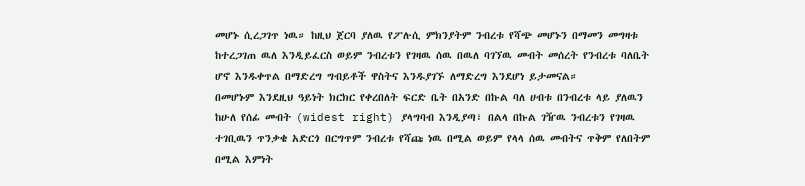መሆኑ ሲረጋገጥ ነዉ። ከዚህ ጀርባ ያለዉ የፖሉሲ ምክንያትም ንብረቱ የሻጭ መሆኑን በማመን መግዛቱ ከተረጋገጠ ዉለ እንዲይፈርስ ወይም ንብረቱን የገዛዉ ሰዉ በዉለ ባገኘዉ መብት መሰረት የንብረቱ ባለቤት ሆኖ እንዱቀጥል በማድረግ ግብይቶች ዋስትና እንዱያገኙ ለማድረግ እንደሆነ ይታመናል።
በመሆኑም እንደዚህ ዓይነት ክርክር የቀረበለት ፍርድ ቤት በአንድ በኩል ባለ ሀብቱ በንብረቱ ላይ ያለዉን ከሁለ የሰፊ መብት (widest right) ያላግባብ እንዲያጣ፣ በልላ በኩል ገዥዉ ንብረቱን የገዛዉ ተገቢዉን ጥንቃቄ አድርጎ በርግጥም ንብረቱ የሻጩ ነዉ በሚል ወይም የላላ ሰዉ መብትና ጥቅም የለበትም በሚል እምነት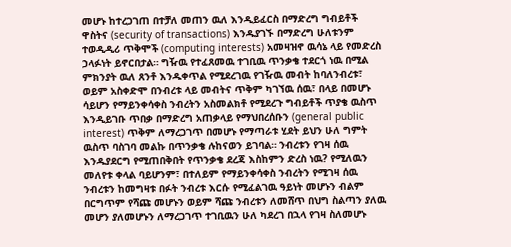መሆኑ ከተረጋገጠ በተቻለ መጠን ዉለ እንዲይፈርስ በማድረግ ግብይቶች ዋስትና (security of transactions) እንዱያገኙ በማድረግ ሁለቱንም ተወዲዲሪ ጥቅሞች (computing interests) አመዛዝኖ ዉሳኔ ላይ የመድረስ ኃላፉነት ይኖርበታል። ግዥዉ የተፈጸመዉ ተገቢዉ ጥንቃቄ ተደርጎ ነዉ በሚል ምክንያት ዉለ ጸንቶ እንዱቀጥል የሚደረገዉ የገዥዉ መብት ከባለንብረቱ፣ ወይም አስቀድሞ በንብረቱ ላይ መብትና ጥቅም ካገኘዉ ሰዉ፣ በላይ በመሆኑ ሳይሆን የማይንቀሳቀስ ንብረትን አስመልክቶ የሚደረጉ ግብይቶች ጥያቄ ዉስጥ እንዲይገቡ ጥበቃ በማድረግ አጠቃላይ የማህበረሰቡን (general public interest) ጥቅም ለማረጋገጥ በመሆኑ የማጣራቱ ሂደት ይህን ሁለ ግምት ዉስጥ ባስገባ መልኩ በጥንቃቄ ሉከናወን ይገባል። ንብረቱን የገዛ ሰዉ እንዱያደርግ የሚጠበቅበት የጥንቃቄ ደረጃ እስከምን ድረስ ነዉ? የሚለዉን መለየቱ ቀላል ባይሆንም፣ በተለይም የማይንቀሳቀስ ንብረትን የሚገዛ ሰዉ ንብረቱን ከመግዛቱ በፉት ንብረቱ እርሱ የሚፈልገዉ ዓይነት መሆኑን ብልም በርግጥም የሻጩ መሆኑን ወይም ሻጩ ንብረቱን ለመሸጥ በህግ ስልጣን ያለዉ መሆን ያለመሆኑን ለማረጋገጥ ተገቢዉን ሁለ ካደረገ በኋላ የገዛ ስለመሆኑ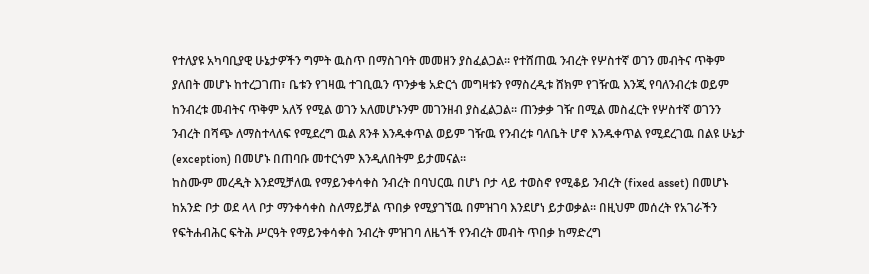የተለያዩ አካባቢያዊ ሁኔታዎችን ግምት ዉስጥ በማስገባት መመዘን ያስፈልጋል። የተሸጠዉ ንብረት የሦስተኛ ወገን መብትና ጥቅም ያለበት መሆኑ ከተረጋገጠ፣ ቤቱን የገዛዉ ተገቢዉን ጥንቃቄ አድርጎ መግዛቱን የማስረዲቱ ሸክም የገዥዉ እንጂ የባለንብረቱ ወይም ከንብረቱ መብትና ጥቅም አለኝ የሚል ወገን አለመሆኑንም መገንዘብ ያስፈልጋል። ጠንቃቃ ገዥ በሚል መስፈርት የሦስተኛ ወገንን ንብረት በሻጭ ለማስተላለፍ የሚደረግ ዉል ጸንቶ እንዱቀጥል ወይም ገዥዉ የንብረቱ ባለቤት ሆኖ እንዱቀጥል የሚደረገዉ በልዩ ሁኔታ (exception) በመሆኑ በጠባቡ መተርጎም እንዲለበትም ይታመናል።
ከስሙም መረዲት እንደሚቻለዉ የማይንቀሳቀስ ንብረት በባህርዉ በሆነ ቦታ ላይ ተወስኖ የሚቆይ ንብረት (fixed asset) በመሆኑ ከአንድ ቦታ ወደ ላላ ቦታ ማንቀሳቀስ ስለማይቻል ጥበቃ የሚያገኘዉ በምዝገባ እንደሆነ ይታወቃል። በዚህም መሰረት የአገራችን የፍትሐብሕር ፍትሕ ሥርዓት የማይንቀሳቀስ ንብረት ምዝገባ ለዜጎች የንብረት መብት ጥበቃ ከማድረግ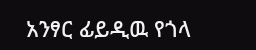አንፃር ፊይዲዉ የጎላ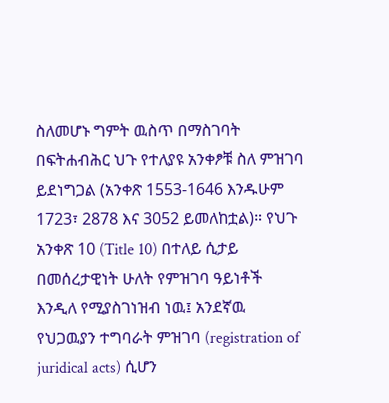ስለመሆኑ ግምት ዉስጥ በማስገባት በፍትሐብሕር ህጉ የተለያዩ አንቀፆቹ ስለ ምዝገባ ይደነግጋል (አንቀጽ 1553-1646 እንዱሁም 1723፣ 2878 እና 3052 ይመለከቷል)። የህጉ አንቀጽ 10 (Title 10) በተለይ ሲታይ በመሰረታዊነት ሁለት የምዝገባ ዓይነቶች እንዲለ የሚያስገነዝብ ነዉ፤ አንደኛዉ የህጋዉያን ተግባራት ምዝገባ (registration of juridical acts) ሲሆን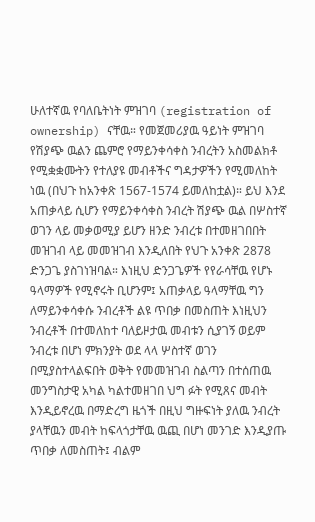ሁለተኛዉ የባለቤትነት ምዝገባ (registration of ownership) ናቸዉ። የመጀመሪያዉ ዓይነት ምዝገባ የሽያጭ ዉልን ጨምሮ የማይንቀሳቀስ ንብረትን አስመልክቶ የሚቋቋሙትን የተለያዩ መብቶችና ግዳታዎችን የሚመለከት ነዉ (በህጉ ከአንቀጽ 1567-1574 ይመለከቷል)። ይህ እንደ አጠቃላይ ሲሆን የማይንቀሳቀስ ንብረት ሽያጭ ዉል በሦስተኛ ወገን ላይ መቃወሚያ ይሆን ዘንድ ንብረቱ በተመዘገበበት መዝገብ ላይ መመዝገብ እንዲለበት የህጉ አንቀጽ 2878 ድንጋጌ ያስገነዝባል። እነዚህ ድንጋጌዎች የየራሳቸዉ የሆኑ ዓላማዎች የሚኖሩት ቢሆንም፤ አጠቃላይ ዓላማቸዉ ግን ለማይንቀሳቀሱ ንብረቶች ልዩ ጥበቃ በመስጠት እነዚህን ንብረቶች በተመለከተ ባለይዞታዉ መብቱን ሲያገኝ ወይም ንብረቱ በሆነ ምክንያት ወደ ላላ ሦስተኛ ወገን በሚያስተላልፍበት ወቅት የመመዝገብ ስልጣን በተሰጠዉ መንግስታዊ አካል ካልተመዘገበ ህግ ፉት የሚጸና መብት እንዲይኖረዉ በማድረግ ዜጎች በዚህ ግዙፍነት ያለዉ ንብረት ያላቸዉን መብት ከፍላጎታቸዉ ዉጪ በሆነ መንገድ እንዲያጡ ጥበቃ ለመስጠት፤ ብልም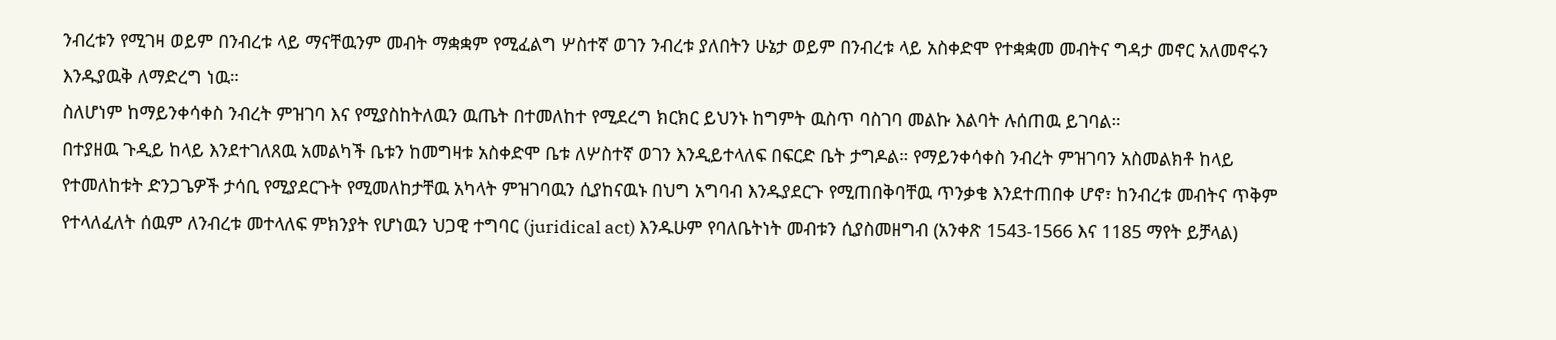ንብረቱን የሚገዛ ወይም በንብረቱ ላይ ማናቸዉንም መብት ማቋቋም የሚፈልግ ሦስተኛ ወገን ንብረቱ ያለበትን ሁኔታ ወይም በንብረቱ ላይ አስቀድሞ የተቋቋመ መብትና ግዳታ መኖር አለመኖሩን እንዱያዉቅ ለማድረግ ነዉ።
ስለሆነም ከማይንቀሳቀስ ንብረት ምዝገባ እና የሚያስከትለዉን ዉጤት በተመለከተ የሚደረግ ክርክር ይህንኑ ከግምት ዉስጥ ባስገባ መልኩ እልባት ሉሰጠዉ ይገባል።
በተያዘዉ ጉዲይ ከላይ እንደተገለጸዉ አመልካች ቤቱን ከመግዛቱ አስቀድሞ ቤቱ ለሦስተኛ ወገን እንዲይተላለፍ በፍርድ ቤት ታግዶል። የማይንቀሳቀስ ንብረት ምዝገባን አስመልክቶ ከላይ የተመለከቱት ድንጋጌዎች ታሳቢ የሚያደርጉት የሚመለከታቸዉ አካላት ምዝገባዉን ሲያከናዉኑ በህግ አግባብ እንዱያደርጉ የሚጠበቅባቸዉ ጥንቃቄ እንደተጠበቀ ሆኖ፣ ከንብረቱ መብትና ጥቅም የተላለፈለት ሰዉም ለንብረቱ መተላለፍ ምክንያት የሆነዉን ህጋዊ ተግባር (juridical act) እንዱሁም የባለቤትነት መብቱን ሲያስመዘግብ (አንቀጽ 1543-1566 እና 1185 ማየት ይቻላል)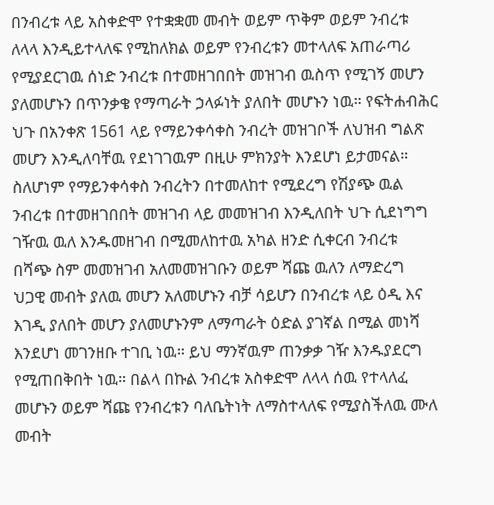በንብረቱ ላይ አስቀድሞ የተቋቋመ መብት ወይም ጥቅም ወይም ንብረቱ ለላላ እንዲይተላለፍ የሚከለክል ወይም የንብረቱን መተላለፍ አጠራጣሪ የሚያደርገዉ ሰነድ ንብረቱ በተመዘገበበት መዝገብ ዉስጥ የሚገኝ መሆን ያለመሆኑን በጥንቃቄ የማጣራት ኃላፉነት ያለበት መሆኑን ነዉ። የፍትሐብሕር ህጉ በአንቀጽ 1561 ላይ የማይንቀሳቀስ ንብረት መዝገቦች ለህዝብ ግልጽ መሆን እንዲለባቸዉ የደነገገዉም በዚሁ ምክንያት እንደሆነ ይታመናል። ስለሆነም የማይንቀሳቀስ ንብረትን በተመለከተ የሚደረግ የሽያጭ ዉል ንብረቱ በተመዘገበበት መዝገብ ላይ መመዝገብ እንዲለበት ህጉ ሲደነግግ ገዥዉ ዉለ እንዱመዘገብ በሚመለከተዉ አካል ዘንድ ሲቀርብ ንብረቱ በሻጭ ስም መመዝገብ አለመመዝገቡን ወይም ሻጩ ዉለን ለማድረግ ህጋዊ መብት ያለዉ መሆን አለመሆኑን ብቻ ሳይሆን በንብረቱ ላይ ዕዲ እና እገዲ ያለበት መሆን ያለመሆኑንም ለማጣራት ዕድል ያገኛል በሚል መነሻ እንደሆነ መገንዘቡ ተገቢ ነዉ። ይህ ማንኛዉም ጠንቃቃ ገዥ እንዱያደርግ የሚጠበቅበት ነዉ። በልላ በኩል ንብረቱ አስቀድሞ ለላላ ሰዉ የተላለፈ መሆኑን ወይም ሻጩ የንብረቱን ባለቤትነት ለማስተላለፍ የሚያስችለዉ ሙለ መብት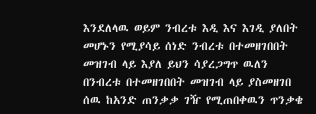እንደለላዉ ወይም ንብረቱ እዲ እና እገዲ ያለበት መሆኑን የሚያሳይ ሰነድ ንብረቱ በተመዘገበበት መዝገብ ላይ እያለ ይህን ሳያረጋግጥ ዉለን በንብረቱ በተመዘገበበት መዝገብ ላይ ያስመዘገበ ሰዉ ከአንድ ጠንቃቃ ገዥ የሚጠበቀዉን ጥንቃቄ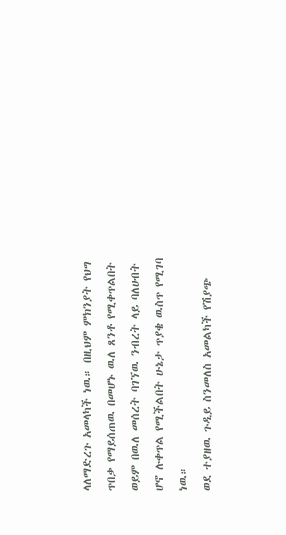ላለማድረጉ አመላካች ነዉ። በዚህም ምክንያት የህግ ጥበቃ የማይሰጠዉ በመሆኑ ዉለ ጸንቶ የሚቀጥልበት ወይም በዉለ መሰረት ባገኘዉ ንብረት ላይ ባለሀብት ሆኖ ሉቀጥል የሚችልበት ሁኔታ ጥያቄ ዉስጥ የሚገባ ነዉ።
ወደ ተያዘዉ ጉዲይ ስንመለስ አመልካች የሽያጭ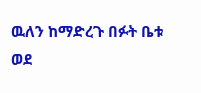ዉለን ከማድረጉ በፉት ቤቱ ወደ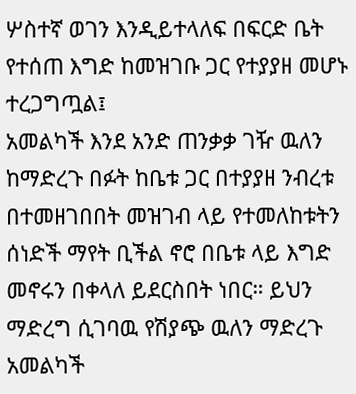ሦስተኛ ወገን እንዲይተላለፍ በፍርድ ቤት የተሰጠ እግድ ከመዝገቡ ጋር የተያያዘ መሆኑ ተረጋግጧል፤
አመልካች እንደ አንድ ጠንቃቃ ገዥ ዉለን ከማድረጉ በፉት ከቤቱ ጋር በተያያዘ ንብረቱ በተመዘገበበት መዝገብ ላይ የተመለከቱትን ሰነድች ማየት ቢችል ኖሮ በቤቱ ላይ እግድ መኖሩን በቀላለ ይደርስበት ነበር። ይህን ማድረግ ሲገባዉ የሽያጭ ዉለን ማድረጉ አመልካች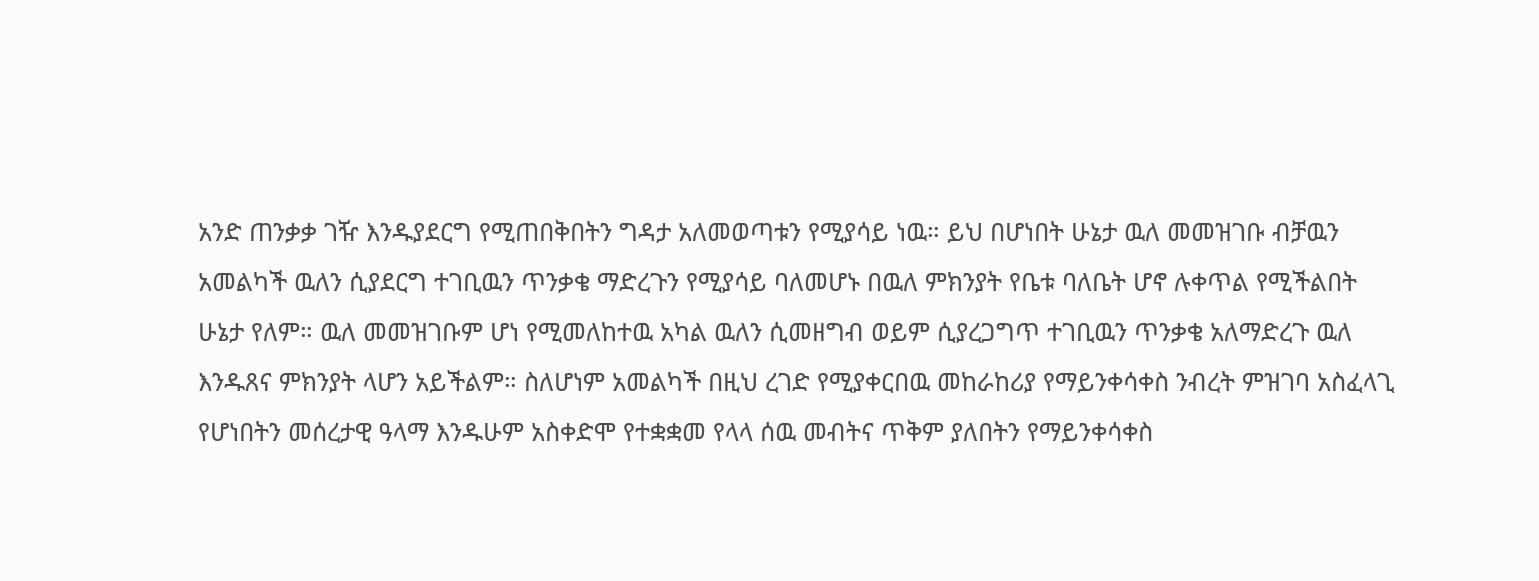አንድ ጠንቃቃ ገዥ እንዱያደርግ የሚጠበቅበትን ግዳታ አለመወጣቱን የሚያሳይ ነዉ። ይህ በሆነበት ሁኔታ ዉለ መመዝገቡ ብቻዉን አመልካች ዉለን ሲያደርግ ተገቢዉን ጥንቃቄ ማድረጉን የሚያሳይ ባለመሆኑ በዉለ ምክንያት የቤቱ ባለቤት ሆኖ ሉቀጥል የሚችልበት ሁኔታ የለም። ዉለ መመዝገቡም ሆነ የሚመለከተዉ አካል ዉለን ሲመዘግብ ወይም ሲያረጋግጥ ተገቢዉን ጥንቃቄ አለማድረጉ ዉለ እንዱጸና ምክንያት ላሆን አይችልም። ስለሆነም አመልካች በዚህ ረገድ የሚያቀርበዉ መከራከሪያ የማይንቀሳቀስ ንብረት ምዝገባ አስፈላጊ የሆነበትን መሰረታዊ ዓላማ እንዱሁም አስቀድሞ የተቋቋመ የላላ ሰዉ መብትና ጥቅም ያለበትን የማይንቀሳቀስ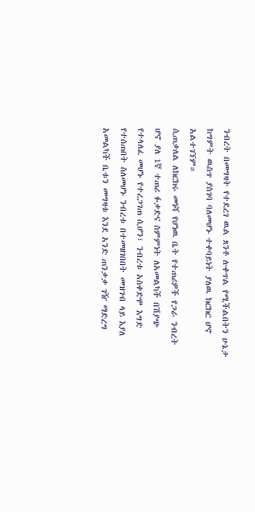ንብረት በመግዛት የተደረገ ዉል ጸንቶ ሉቀጥል የሚችልበትን ሁኔታ ከግምት ዉስጥ ያስገባ ባለመሆኑ ተቀባይነት ያለዉ ክርክር ሆኖ አልተገኘም።
ሲጠቃለል ለክርክሩ መነሻ የሆነዉ ቤት የተጠሪዎች የጋራ ንብረት ሆኖ ያለ 1ኛ ተጠሪ ፉቃድና ስምምነት ለአመልካች በሽያጭ የተላለፈ መሆኑ የተረጋገጠ ሲሆን፣ ንብረቱ አስቀድሞ እግድ የተሰጠበት ስለመሆኑ ንብረቱ በተመዘገበበት መዝገብ ላይ እያለ አመልካች ቤቱን መግዛቱ እንደ አንድ ጠንቃቃ ገዥ ማድረግ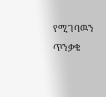የሚገባዉን ጥንቃቄ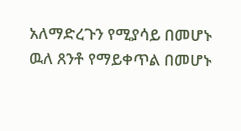አለማድረጉን የሚያሳይ በመሆኑ ዉለ ጸንቶ የማይቀጥል በመሆኑ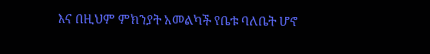እና በዚህም ምክንያት አመልካች የቤቱ ባለቤት ሆኖ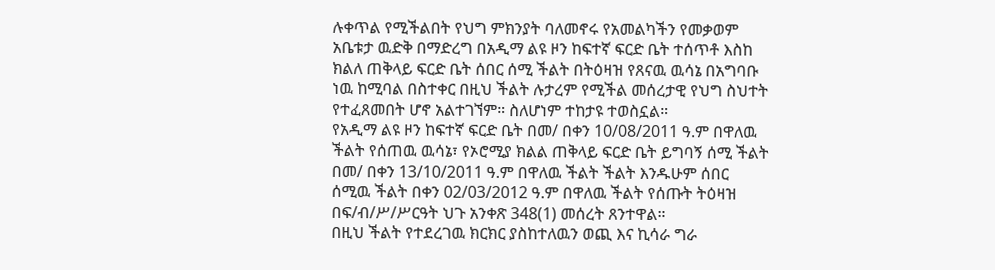ሉቀጥል የሚችልበት የህግ ምክንያት ባለመኖሩ የአመልካችን የመቃወም አቤቱታ ዉድቅ በማድረግ በአዲማ ልዩ ዞን ከፍተኛ ፍርድ ቤት ተሰጥቶ እስከ ክልለ ጠቅላይ ፍርድ ቤት ሰበር ሰሚ ችልት በትዕዛዝ የጸናዉ ዉሳኔ በአግባቡ ነዉ ከሚባል በስተቀር በዚህ ችልት ሉታረም የሚችል መሰረታዊ የህግ ስህተት የተፈጸመበት ሆኖ አልተገኘም። ስለሆነም ተከታዩ ተወስኗል።
የአዲማ ልዩ ዞን ከፍተኛ ፍርድ ቤት በመ/ በቀን 10/08/2011 ዓ.ም በዋለዉ ችልት የሰጠዉ ዉሳኔ፣ የኦሮሚያ ክልል ጠቅላይ ፍርድ ቤት ይግባኝ ሰሚ ችልት በመ/ በቀን 13/10/2011 ዓ.ም በዋለዉ ችልት ችልት እንዱሁም ሰበር ሰሚዉ ችልት በቀን 02/03/2012 ዓ.ም በዋለዉ ችልት የሰጡት ትዕዛዝ በፍ/ብ/ሥ/ሥርዓት ህጉ አንቀጽ 348(1) መሰረት ጸንተዋል።
በዚህ ችልት የተደረገዉ ክርክር ያስከተለዉን ወጪ እና ኪሳራ ግራ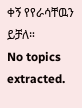ቀኝ የየራሳቸዉን ይቻለ።
No topics extracted.